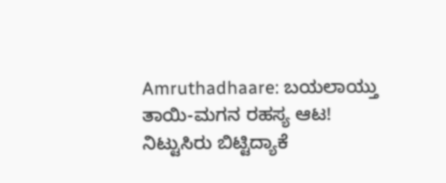Amruthadhaare: ಬಯಲಾಯ್ತು ತಾಯಿ-ಮಗನ ರಹಸ್ಯ ಆಟ! ನಿಟ್ಟುಸಿರು ಬಿಟ್ಟಿದ್ಯಾಕೆ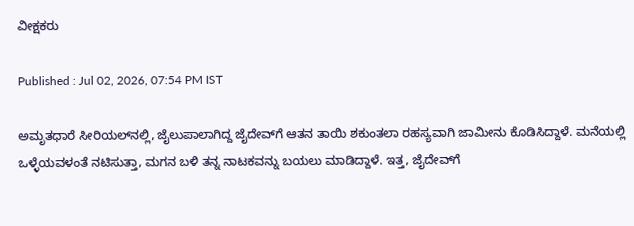ವೀಕ್ಷಕರು

Published : Jul 02, 2026, 07:54 PM IST

ಅಮೃತಧಾರೆ ಸೀರಿಯಲ್‌ನಲ್ಲಿ, ಜೈಲುಪಾಲಾಗಿದ್ದ ಜೈದೇವ್‌ಗೆ ಆತನ ತಾಯಿ ಶಕುಂತಲಾ ರಹಸ್ಯವಾಗಿ ಜಾಮೀನು ಕೊಡಿಸಿದ್ದಾಳೆ. ಮನೆಯಲ್ಲಿ ಒಳ್ಳೆಯವಳಂತೆ ನಟಿಸುತ್ತಾ, ಮಗನ ಬಳಿ ತನ್ನ ನಾಟಕವನ್ನು ಬಯಲು ಮಾಡಿದ್ದಾಳೆ. ಇತ್ತ, ಜೈದೇವ್‌ಗೆ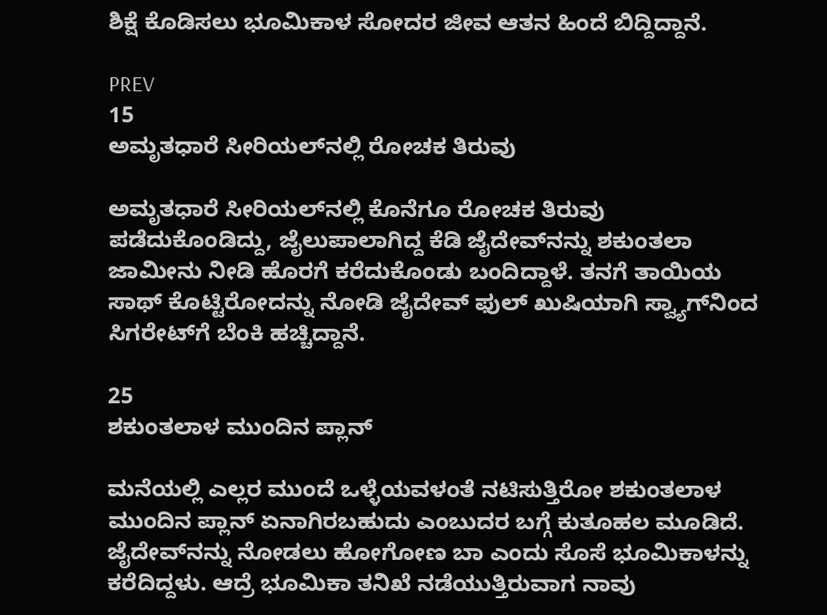ಶಿಕ್ಷೆ ಕೊಡಿಸಲು ಭೂಮಿಕಾಳ ಸೋದರ ಜೀವ ಆತನ ಹಿಂದೆ ಬಿದ್ದಿದ್ದಾನೆ.

PREV
15
ಅಮೃತಧಾರೆ ಸೀರಿಯಲ್‌ನಲ್ಲಿ ರೋಚಕ ತಿರುವು

ಅಮೃತಧಾರೆ ಸೀರಿಯಲ್‌ನಲ್ಲಿ ಕೊನೆಗೂ ರೋಚಕ ತಿರುವು ಪಡೆದುಕೊಂಡಿದ್ದು, ಜೈಲುಪಾಲಾಗಿದ್ದ ಕೆಡಿ ಜೈದೇವ್‌ನನ್ನು ಶಕುಂತಲಾ ಜಾಮೀನು ನೀಡಿ ಹೊರಗೆ ಕರೆದುಕೊಂಡು ಬಂದಿದ್ದಾಳೆ. ತನಗೆ ತಾಯಿಯ ಸಾಥ್ ಕೊಟ್ಟಿರೋದನ್ನು ನೋಡಿ ಜೈದೇವ್ ಫುಲ್ ಖುಷಿಯಾಗಿ ಸ್ವ್ಯಾಗ್‌ನಿಂದ ಸಿಗರೇಟ್‌ಗೆ ಬೆಂಕಿ ಹಚ್ಚಿದ್ದಾನೆ.

25
ಶಕುಂತಲಾಳ ಮುಂದಿನ ಪ್ಲಾನ್

ಮನೆಯಲ್ಲಿ ಎಲ್ಲರ ಮುಂದೆ ಒಳ್ಳೆಯವಳಂತೆ ನಟಿಸುತ್ತಿರೋ ಶಕುಂತಲಾಳ ಮುಂದಿನ ಪ್ಲಾನ್ ಏನಾಗಿರಬಹುದು ಎಂಬುದರ ಬಗ್ಗೆ ಕುತೂಹಲ ಮೂಡಿದೆ. ಜೈದೇವ್‌ನನ್ನು ನೋಡಲು ಹೋಗೋಣ ಬಾ ಎಂದು ಸೊಸೆ ಭೂಮಿಕಾಳನ್ನು ಕರೆದಿದ್ದಳು. ಆದ್ರೆ ಭೂಮಿಕಾ ತನಿಖೆ ನಡೆಯುತ್ತಿರುವಾಗ ನಾವು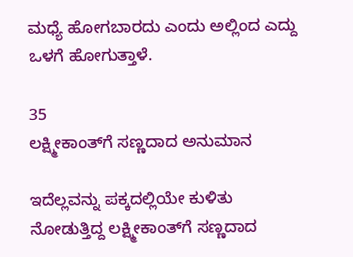ಮಧ್ಯೆ ಹೋಗಬಾರದು ಎಂದು ಅಲ್ಲಿಂದ ಎದ್ದು ಒಳಗೆ ಹೋಗುತ್ತಾಳೆ.

35
ಲಕ್ಷ್ಮೀಕಾಂತ್‌ಗೆ ಸಣ್ಣದಾದ ಅನುಮಾನ

ಇದೆಲ್ಲವನ್ನು ಪಕ್ಕದಲ್ಲಿಯೇ ಕುಳಿತು ನೋಡುತ್ತಿದ್ದ ಲಕ್ಷ್ಮೀಕಾಂತ್‌ಗೆ ಸಣ್ಣದಾದ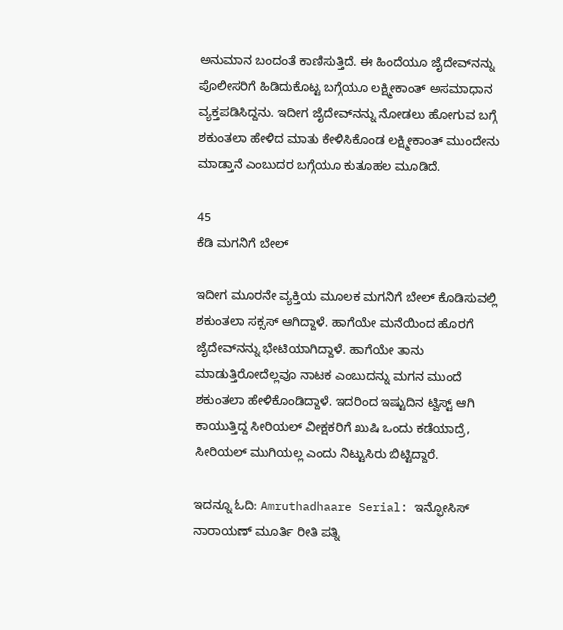ಅನುಮಾನ ಬಂದಂತೆ ಕಾಣಿಸುತ್ತಿದೆ. ಈ ಹಿಂದೆಯೂ ಜೈದೇವ್‌ನನ್ನು ಪೊಲೀಸರಿಗೆ ಹಿಡಿದುಕೊಟ್ಟ ಬಗ್ಗೆಯೂ ಲಕ್ಷ್ಮೀಕಾಂತ್ ಅಸಮಾಧಾನ ವ್ಯಕ್ತಪಡಿಸಿದ್ದನು. ಇದೀಗ ಜೈದೇವ್‌ನನ್ನು ನೋಡಲು ಹೋಗುವ ಬಗ್ಗೆ ಶಕುಂತಲಾ ಹೇಳಿದ ಮಾತು ಕೇಳಿಸಿಕೊಂಡ ಲಕ್ಷ್ಮೀಕಾಂತ್ ಮುಂದೇನು ಮಾಡ್ತಾನೆ ಎಂಬುದರ ಬಗ್ಗೆಯೂ ಕುತೂಹಲ ಮೂಡಿದೆ.

45
ಕೆಡಿ ಮಗನಿಗೆ ಬೇಲ್

ಇದೀಗ ಮೂರನೇ ವ್ಯಕ್ತಿಯ ಮೂಲಕ ಮಗನಿಗೆ ಬೇಲ್ ಕೊಡಿಸುವಲ್ಲಿ ಶಕುಂತಲಾ ಸಕ್ಸಸ್ ಆಗಿದ್ದಾಳೆ. ಹಾಗೆಯೇ ಮನೆಯಿಂದ ಹೊರಗೆ ಜೈದೇವ್‌ನನ್ನು ಭೇಟಿಯಾಗಿದ್ದಾಳೆ. ಹಾಗೆಯೇ ತಾನು ಮಾಡುತ್ತಿರೋದೆಲ್ಲವೂ ನಾಟಕ ಎಂಬುದನ್ನು ಮಗನ ಮುಂದೆ ಶಕುಂತಲಾ ಹೇಳಿಕೊಂಡಿದ್ದಾಳೆ. ಇದರಿಂದ ಇಷ್ಟುದಿನ ಟ್ವಿಸ್ಟ್‌ ಆಗಿ ಕಾಯುತ್ತಿದ್ದ ಸೀರಿಯಲ್ ವೀಕ್ಷಕರಿಗೆ ಖುಷಿ ಒಂದು ಕಡೆಯಾದ್ರೆ, ಸೀರಿಯಲ್ ಮುಗಿಯಲ್ಲ ಎಂದು ನಿಟ್ಟುಸಿರು ಬಿಟ್ಟಿದ್ದಾರೆ.

ಇದನ್ನೂ ಓದಿ: Amruthadhaare Serial: ಇನ್ಫೋಸಿಸ್‌ ನಾರಾಯಣ್‌ ಮೂರ್ತಿ ರೀತಿ ಪತ್ನಿ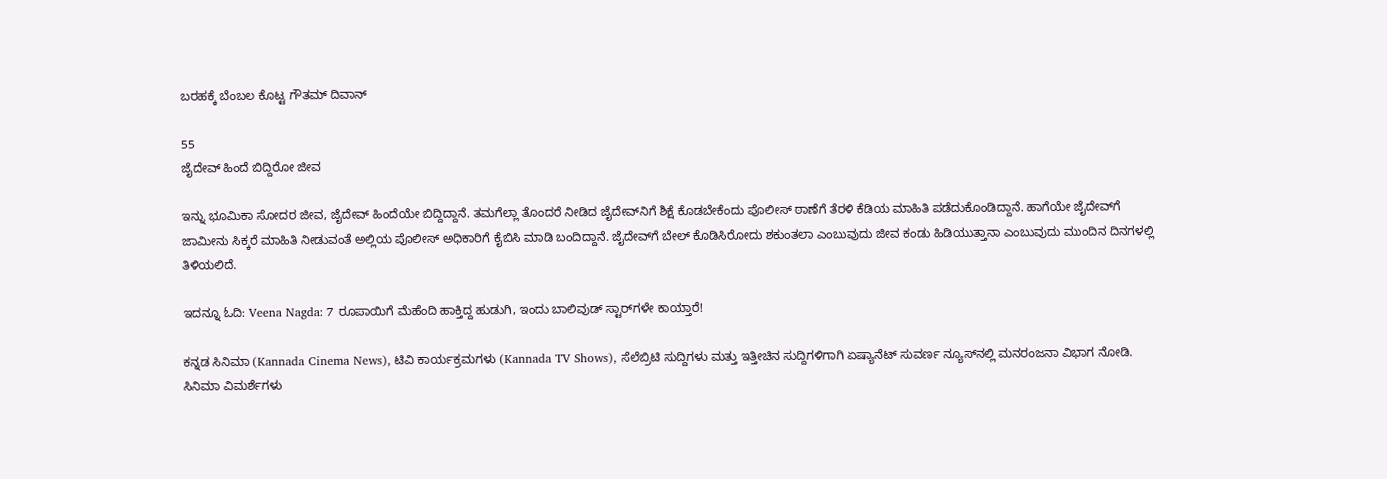ಬರಹಕ್ಕೆ ಬೆಂಬಲ ಕೊಟ್ಟ ಗೌತಮ್‌ ದಿವಾನ್

55
ಜೈದೇವ್ ಹಿಂದೆ ಬಿದ್ದಿರೋ ಜೀವ

ಇನ್ನು ಭೂಮಿಕಾ ಸೋದರ ಜೀವ, ಜೈದೇವ್‌ ಹಿಂದೆಯೇ ಬಿದ್ದಿದ್ದಾನೆ. ತಮಗೆಲ್ಲಾ ತೊಂದರೆ ನೀಡಿದ ಜೈದೇವ್‌ನಿಗೆ ಶಿಕ್ಷೆ ಕೊಡಬೇಕೆಂದು ಪೊಲೀಸ್ ಠಾಣೆಗೆ ತೆರಳಿ ಕೆಡಿಯ ಮಾಹಿತಿ ಪಡೆದುಕೊಂಡಿದ್ದಾನೆ. ಹಾಗೆಯೇ ಜೈದೇವ್‌ಗೆ ಜಾಮೀನು ಸಿಕ್ಕರೆ ಮಾಹಿತಿ ನೀಡುವಂತೆ ಅಲ್ಲಿಯ ಪೊಲೀಸ್ ಅಧಿಕಾರಿಗೆ ಕೈಬಿಸಿ ಮಾಡಿ ಬಂದಿದ್ದಾನೆ. ಜೈದೇವ್‌ಗೆ ಬೇಲ್ ಕೊಡಿಸಿರೋದು ಶಕುಂತಲಾ ಎಂಬುವುದು ಜೀವ ಕಂಡು ಹಿಡಿಯುತ್ತಾನಾ ಎಂಬುವುದು ಮುಂದಿನ ದಿನಗಳಲ್ಲಿ ತಿಳಿಯಲಿದೆ.

ಇದನ್ನೂ ಓದಿ: Veena Nagda: 7 ರೂಪಾಯಿಗೆ ಮೆಹೆಂದಿ ಹಾಕ್ತಿದ್ದ ಹುಡುಗಿ, ಇಂದು ಬಾಲಿವುಡ್ ಸ್ಟಾರ್‌ಗಳೇ ಕಾಯ್ತಾರೆ!

ಕನ್ನಡ ಸಿನಿಮಾ (Kannada Cinema News), ಟಿವಿ ಕಾರ್ಯಕ್ರಮಗಳು (Kannada TV Shows), ಸೆಲೆಬ್ರಿಟಿ ಸುದ್ದಿಗಳು ಮತ್ತು ಇತ್ತೀಚಿನ ಸುದ್ದಿಗಳಿಗಾಗಿ ಏಷ್ಯಾನೆಟ್ ಸುವರ್ಣ ನ್ಯೂಸ್‌ನಲ್ಲಿ ಮನರಂಜನಾ ವಿಭಾಗ ನೋಡಿ. ಸಿನಿಮಾ ವಿಮರ್ಶೆಗಳು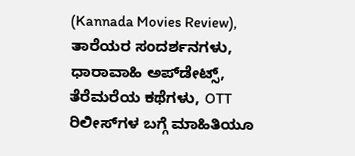(Kannada Movies Review), ತಾರೆಯರ ಸಂದರ್ಶನಗಳು, ಧಾರಾವಾಹಿ ಅಪ್‌ಡೇಟ್ಸ್‌, ತೆರೆಮರೆಯ ಕಥೆಗಳು, OTT ರಿಲೀಸ್‌ಗಳ ಬಗ್ಗೆ ಮಾಹಿತಿಯೂ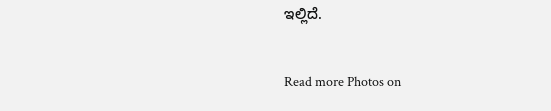ಇಲ್ಲಿದೆ.

Read more Photos on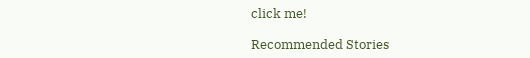click me!

Recommended Stories